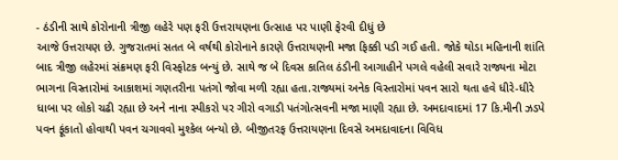- ઠંડીની સાથે કોરોનાની ત્રીજી લહેરે પણ ફરી ઉત્તરાયણના ઉત્સાહ પર પાણી ફેરવી દીધું છે
આજે ઉત્તરાયણ છે. ગુજરાતમાં સતત બે વર્ષથી કોરોનાને કારણે ઉત્તરાયણની મજા ફિક્કી પડી ગઈ હતી. જોકે થોડા મહિનાની શાંતિ બાદ ત્રીજી લહેરમાં સંક્રમણ ફરી વિસ્ફોટક બન્યું છે. સાથે જ બે દિવસ કાતિલ ઠંડીની આગાહીને પગલે વહેલી સવારે રાજ્યના મોટા ભાગના વિસ્તારોમાં આકાશમાં ગણતરીના પતંગો જોવા મળી રહ્યા હતા.રાજ્યમાં અનેક વિસ્તારોમાં પવન સારો થતા હવે ધીરે-ધીરે ધાબા પર લોકો ચઢી રહ્યા છે અને નાના સ્પીકરો પર ગીરો વગાડી પતંગોત્સવની મજા માણી રહ્યા છે. અમદાવાદમાં 17 કિ.મીની ઝડપે પવન ફૂંકાતો હોવાથી પવન ચગાવવો મુશ્કેલ બન્યો છે. બીજીતરફ ઉત્તરાયણના દિવસે અમદાવાદના વિવિધ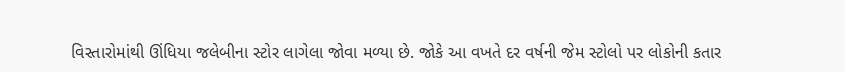વિસ્તારોમાંથી ઊંધિયા જલેબીના સ્ટોર લાગેલા જોવા મળ્યા છે. જોકે આ વખતે દર વર્ષની જેમ સ્ટોલો પર લોકોની કતાર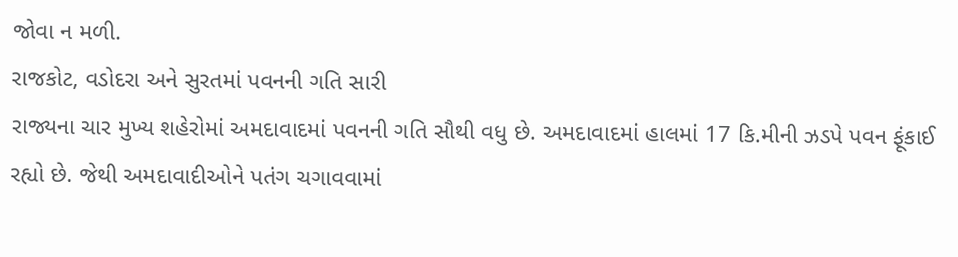જોવા ન મળી.
રાજકોટ, વડોદરા અને સુરતમાં પવનની ગતિ સારી
રાજ્યના ચાર મુખ્ય શહેરોમાં અમદાવાદમાં પવનની ગતિ સૌથી વધુ છે. અમદાવાદમાં હાલમાં 17 કિ.મીની ઝડપે પવન ફૂંકાઈ રહ્યો છે. જેથી અમદાવાદીઓને પતંગ ચગાવવામાં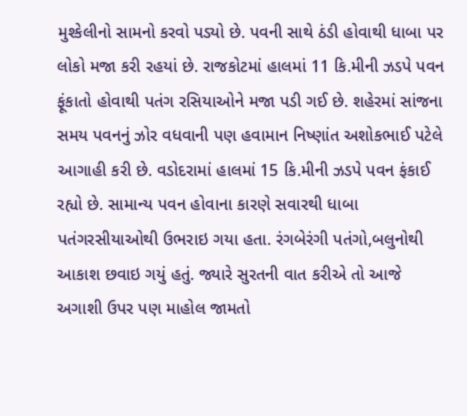મુશ્કેલીનો સામનો કરવો પડ્યો છે. પવની સાથે ઠંડી હોવાથી ધાબા પર લોકો મજા કરી રહયાં છે. રાજકોટમાં હાલમાં 11 કિ.મીની ઝડપે પવન ફૂંકાતો હોવાથી પતંગ રસિયાઓને મજા પડી ગઈ છે. શહેરમાં સાંજના સમય પવનનું ઝોર વધવાની પણ હવામાન નિષ્ણાંત અશોકભાઈ પટેલે આગાહી કરી છે. વડોદરામાં હાલમાં 15 કિ.મીની ઝડપે પવન ફંકાઈ રહ્યો છે. સામાન્ય પવન હોવાના કારણે સવારથી ધાબા પતંગરસીયાઓથી ઉભરાઇ ગયા હતા. રંગબેરંગી પતંગો,બલુનોથી આકાશ છવાઇ ગયું હતું. જ્યારે સુરતની વાત કરીએ તો આજે અગાશી ઉપર પણ માહોલ જામતો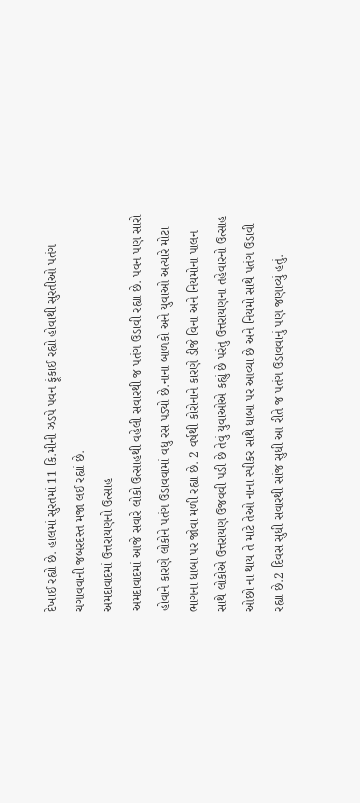દેખાઈ રહ્યો છે. હાલમાં સુરતમાં 11 કિ.મીની ઝડપે પવન ફૂંકાઈ રહ્યો હોવાથી સુરતીઓ પતંગ ચગાવવાની જબરદસ્ત મજા લઈ રહ્યાં છે.
અમદાવાદમાં ઉત્તરાયણનો ઉત્સાહ
અમદાવાદમાં આજે સવારે લોકો ઉત્સાહથી વહેલી સવારથી જ પતંગ ઉડાવી રહ્યા છે. પવન પણ સારો હોવાને કારણે લોકોને પતંગ ઉડાવવામાં વધુ રસ પડ્યો છે.નાના બાળકો અને યુવાઓ અત્યારે મોટા ભાગના ધાબા પર જોવા મળી રહ્યા છે. 2 વર્ષથી કોરોનાને કારણે ડીજે વિના અને નિયમોના પાલન સાથે લોકોએ ઉત્તરાયણ ઉજવવી પડી છે તેવું યુવાઓએ કહ્યું છે પરંતુ ઉત્તરાયણના તહેવારનો ઉત્સાહ ઓછો ના થાય તે માટે તેઓ નાના સ્પીકર સાથે ધાબા પર આવ્યા છે અને નિયમો સાથે પતંગ ઉડાવી રહ્યા છે.2 દિવસ સુધી સવારથી સાંજ સુધી આ રીતે જ પતંગ ઉડાવવાનું પણ જણાવ્યું હતું.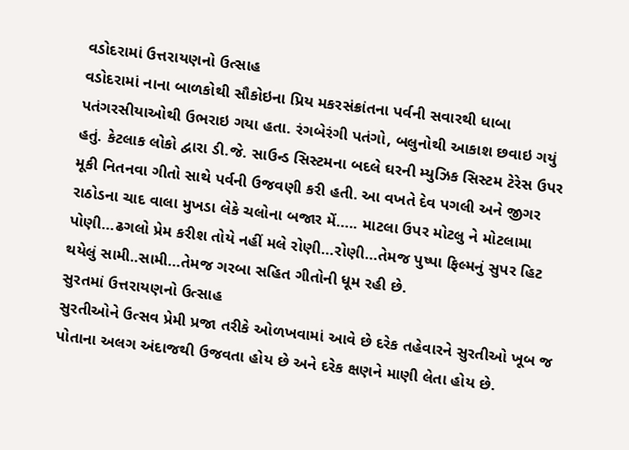વડોદરામાં ઉત્તરાયણનો ઉત્સાહ
વડોદરામાં નાના બાળકોથી સૌકોઇના પ્રિય મકરસંક્રાંતના પર્વની સવારથી ધાબા પતંગરસીયાઓથી ઉભરાઇ ગયા હતા. રંગબેરંગી પતંગો, બલુનોથી આકાશ છવાઇ ગયું હતું. કેટલાક લોકો દ્વારા ડી.જે. સાઉન્ડ સિસ્ટમના બદલે ઘરની મ્યુઝિક સિસ્ટમ ટેરેસ ઉપર મૂકી નિતનવા ગીતો સાથે પર્વની ઉજવણી કરી હતી. આ વખતે દેવ પગલી અને જીગર રાઠોડના ચાદ વાલા મુખડા લેકે ચલોના બજાર મેં….. માટલા ઉપર મોટલુ ને મોટલામા પોણી…ઢગલો પ્રેમ કરીશ તોયે નહીં મલે રોણી…રોણી…તેમજ પુષ્પા ફિલ્મનું સુપર હિટ થયેલું સામી..સામી…તેમજ ગરબા સહિત ગીતોની ધૂમ રહી છે.
સુરતમાં ઉત્તરાયણનો ઉત્સાહ
સુરતીઓને ઉત્સવ પ્રેમી પ્રજા તરીકે ઓળખવામાં આવે છે દરેક તહેવારને સુરતીઓ ખૂબ જ પોતાના અલગ અંદાજથી ઉજવતા હોય છે અને દરેક ક્ષણને માણી લેતા હોય છે.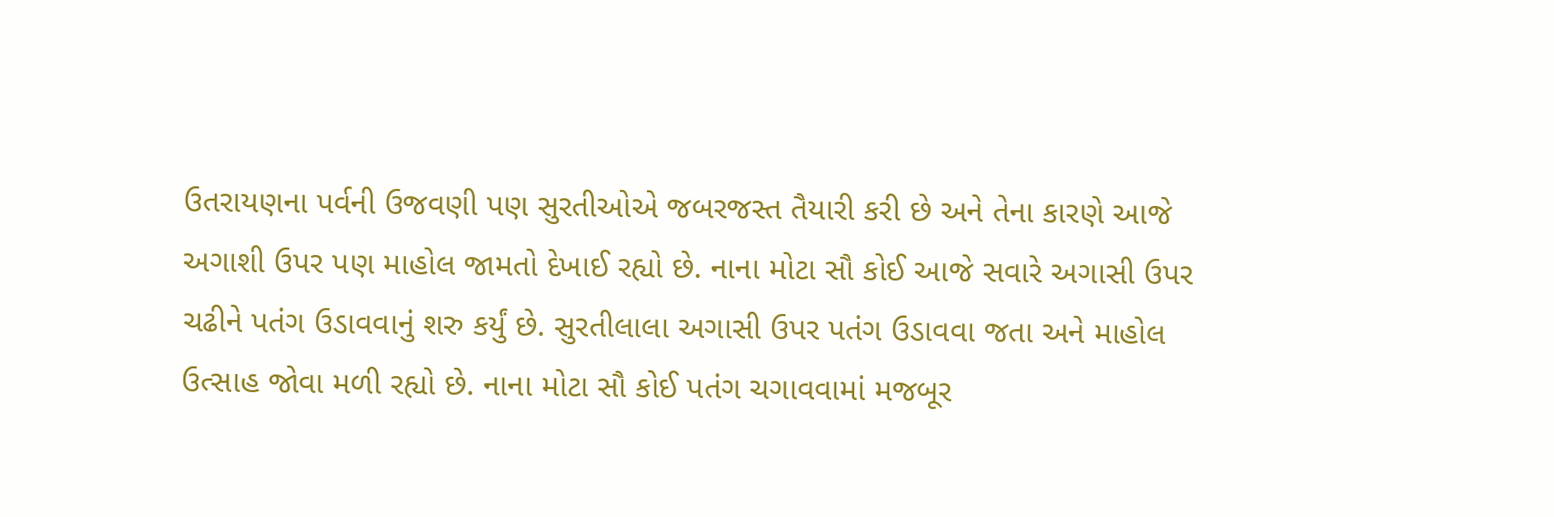ઉતરાયણના પર્વની ઉજવણી પણ સુરતીઓએ જબરજસ્ત તૈયારી કરી છે અને તેના કારણે આજે અગાશી ઉપર પણ માહોલ જામતો દેખાઈ રહ્યો છે. નાના મોટા સૌ કોઈ આજે સવારે અગાસી ઉપર ચઢીને પતંગ ઉડાવવાનું શરુ કર્યું છે. સુરતીલાલા અગાસી ઉપર પતંગ ઉડાવવા જતા અને માહોલ ઉત્સાહ જોવા મળી રહ્યો છે. નાના મોટા સૌ કોઈ પતંગ ચગાવવામાં મજબૂર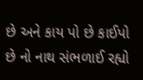છે અને કાય પો છે કાઈપો છે નો નાથ સંભળાઈ રહ્યો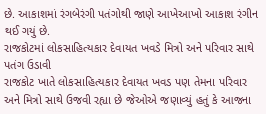છે. આકાશમાં રંગબેરંગી પતંગોથી જાણે આખેઆખો આકાશ રંગીન થઈ ગયું છે.
રાજકોટમાં લોકસાહિત્યકાર દેવાયત ખવડે મિત્રો અને પરિવાર સાથે પતંગ ઉડાવી
રાજકોટ ખાતે લોકસાહિત્યકાર દેવાયત ખવડ પણ તેમના પરિવાર અને મિત્રો સાથે ઉજવી રહ્યા છે જેઓએ જણાવ્યું હતું કે આજના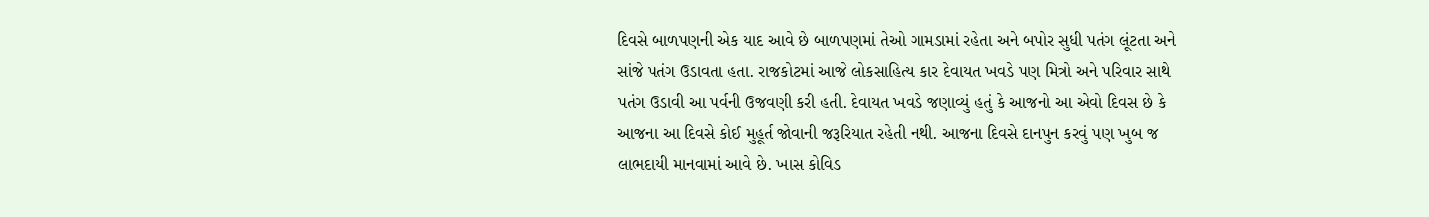દિવસે બાળપણની એક યાદ આવે છે બાળપણમાં તેઓ ગામડામાં રહેતા અને બપોર સુધી પતંગ લૂંટતા અને સાંજે પતંગ ઉડાવતા હતા. રાજકોટમાં આજે લોકસાહિત્ય કાર દેવાયત ખવડે પણ મિત્રો અને પરિવાર સાથે પતંગ ઉડાવી આ પર્વની ઉજવણી કરી હતી. દેવાયત ખવડે જણાવ્યું હતું કે આજનો આ એવો દિવસ છે કે આજના આ દિવસે કોઈ મુહૂર્ત જોવાની જરૂરિયાત રહેતી નથી. આજના દિવસે દાનપુન કરવું પણ ખુબ જ લાભદાયી માનવામાં આવે છે. ખાસ કોવિડ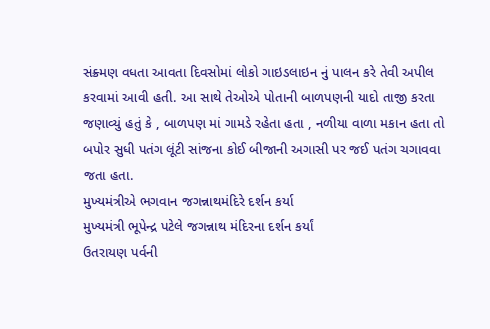સંક્ર્મણ વધતા આવતા દિવસોમાં લોકો ગાઇડલાઇન નું પાલન કરે તેવી અપીલ કરવામાં આવી હતી. આ સાથે તેઓએ પોતાની બાળપણની યાદો તાજી કરતા જણાવ્યું હતું કે , બાળપણ માં ગામડે રહેતા હતા , નળીયા વાળા મકાન હતા તો બપોર સુધી પતંગ લૂંટી સાંજના કોઈ બીજાની અગાસી પર જઈ પતંગ ચગાવવા જતા હતા.
મુખ્યમંત્રીએ ભગવાન જગન્નાથમંદિરે દર્શન કર્યા
મુખ્યમંત્રી ભૂપેન્દ્ર પટેલે જગન્નાથ મંદિરના દર્શન કર્યાં
ઉતરાયણ પર્વની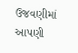ઉજવણીમાં આપણી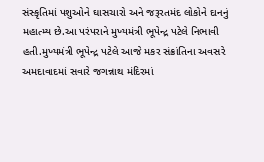સંસ્કૃતિમાં પશુઓને ઘાસચારો અને જરૂરતમંદ લોકોને દાનનું મહાત્મ્ય છે.આ પરંપરાને મુખ્યમંત્રી ભૂપેન્દ્ર પટેલે નિભાવી હતી.મુખ્યમંત્રી ભૂપેન્દ્ર પટેલે આજે મકર સંક્રાંતિના અવસરે અમદાવાદમાં સવારે જગન્નાથ મંદિરમાં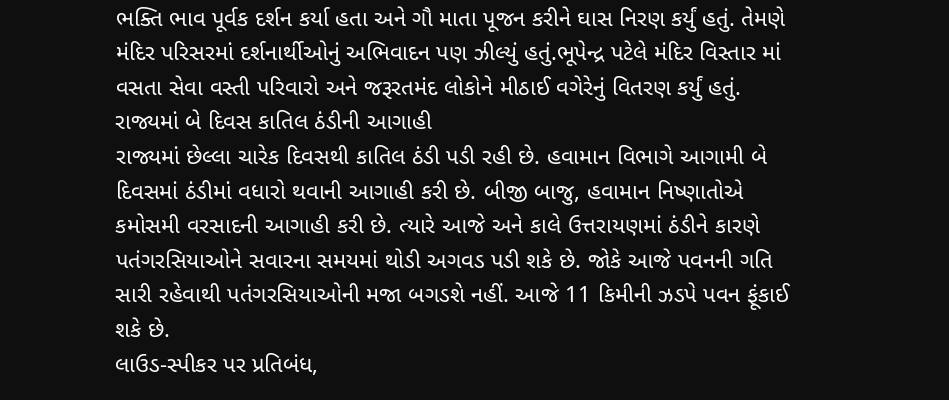ભક્તિ ભાવ પૂર્વક દર્શન કર્યા હતા અને ગૌ માતા પૂજન કરીને ઘાસ નિરણ કર્યું હતું. તેમણે મંદિર પરિસરમાં દર્શનાર્થીઓનું અભિવાદન પણ ઝીલ્યું હતું.ભૂપેન્દ્ર પટેલે મંદિર વિસ્તાર માં વસતા સેવા વસ્તી પરિવારો અને જરૂરતમંદ લોકોને મીઠાઈ વગેરેનું વિતરણ કર્યું હતું.
રાજ્યમાં બે દિવસ કાતિલ ઠંડીની આગાહી
રાજ્યમાં છેલ્લા ચારેક દિવસથી કાતિલ ઠંડી પડી રહી છે. હવામાન વિભાગે આગામી બે દિવસમાં ઠંડીમાં વધારો થવાની આગાહી કરી છે. બીજી બાજુ, હવામાન નિષ્ણાતોએ કમોસમી વરસાદની આગાહી કરી છે. ત્યારે આજે અને કાલે ઉત્તરાયણમાં ઠંડીને કારણે પતંગરસિયાઓને સવારના સમયમાં થોડી અગવડ પડી શકે છે. જોકે આજે પવનની ગતિ સારી રહેવાથી પતંગરસિયાઓની મજા બગડશે નહીં. આજે 11 કિમીની ઝડપે પવન ફૂંકાઈ શકે છે.
લાઉડ-સ્પીકર પર પ્રતિબંધ,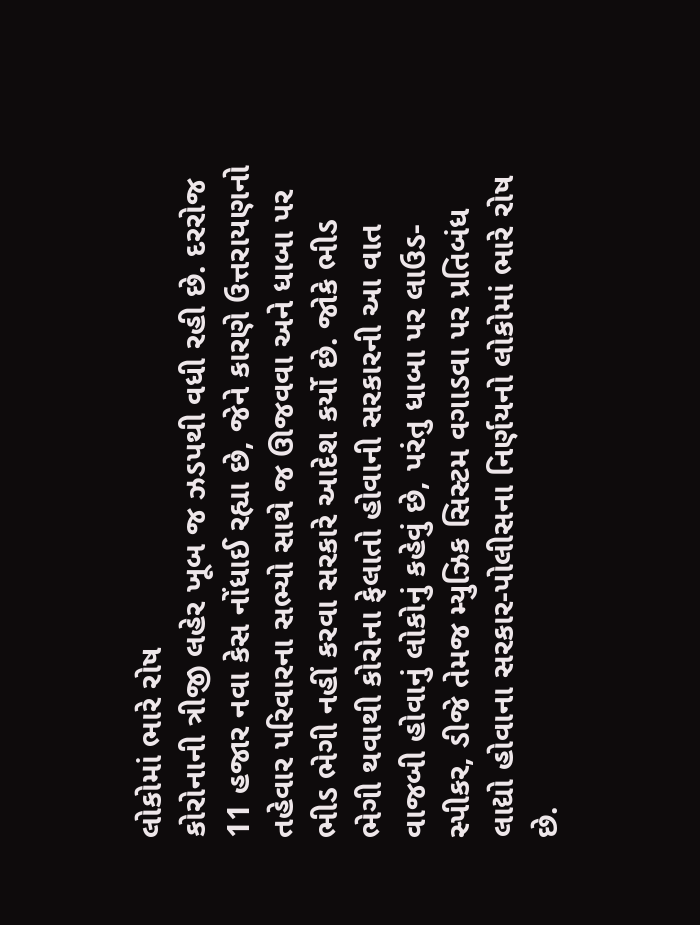લોકોમાં ભારે રોષ
કોરોનાની ત્રીજી લહેર ખૂબ જ ઝડપથી વધી રહી છે. દરરોજ 11 હજાર નવા કેસ નોંધાઈ રહ્યા છે, જેને કારણે ઉત્તરાયણનો તહેવાર પરિવારના સભ્યો સાથે જ ઊજવવા અને ધાબા પર ભીડ ભેગી નહીં કરવા સરકારે આદેશ કર્યો છે. જોકે ભીડ ભેગી થવાથી કોરોના ફેલાતો હોવાની સરકારની આ વાત વાજબી હોવાનું લોકોનું કહેવું છે, પરંતુ ધાબા પર લાઉડ-સ્પીકર, ડીજે તેમજ મ્યુઝિક સિસ્ટમ વગાડવા પર પ્રતિબંધ લાદ્યો હોવાના સરકાર-પોલીસના નિર્ણયનો લોકોમાં ભારે રોષ છે.